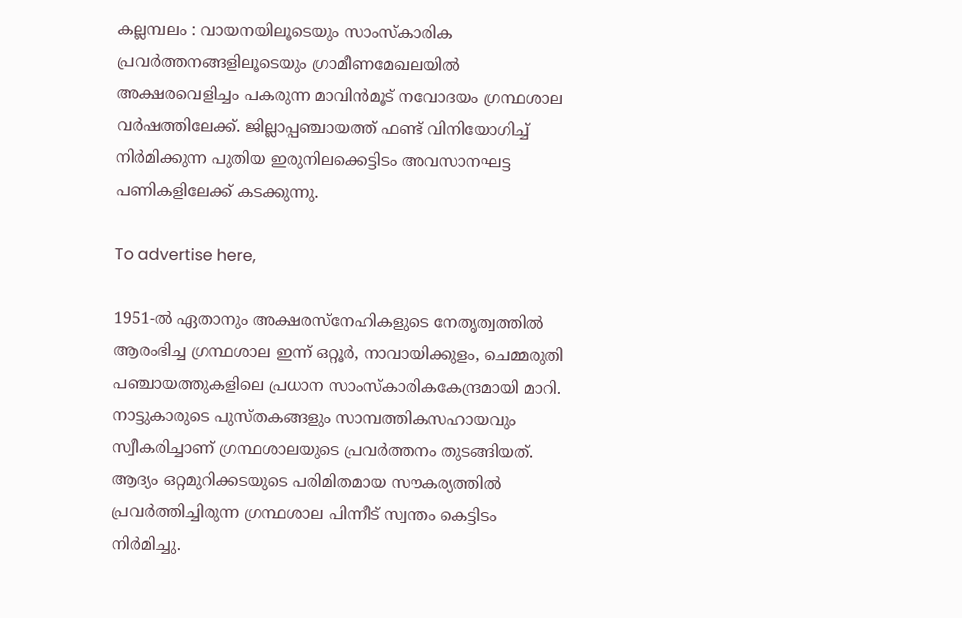കല്ലമ്പലം : വായനയിലൂടെയും സാംസ്‌കാരിക പ്രവർത്തനങ്ങളിലൂടെയും ഗ്രാമീണമേഖലയിൽ അക്ഷരവെളിച്ചം പകരുന്ന മാവിൻമൂട് നവോദയം ഗ്രന്ഥശാല വർഷത്തിലേക്ക്. ജില്ലാപ്പഞ്ചായത്ത്‌ ഫണ്ട്‌ വിനിയോഗിച്ച്‌ നിർമിക്കുന്ന പുതിയ ഇരുനിലക്കെട്ടിടം അവസാനഘട്ട പണികളിലേക്ക്‌ കടക്കുന്നു.

To advertise here,

1951-ൽ ഏതാനും അക്ഷരസ്‌നേഹികളുടെ നേതൃത്വത്തിൽ ആരംഭിച്ച ഗ്രന്ഥശാല ഇന്ന് ഒറ്റൂർ, നാവായിക്കുളം, ചെമ്മരുതി പഞ്ചായത്തുകളിലെ പ്രധാന സാംസ്‌കാരികകേന്ദ്രമായി മാറി. നാട്ടുകാരുടെ പുസ്തകങ്ങളും സാമ്പത്തികസഹായവും സ്വീകരിച്ചാണ് ഗ്രന്ഥശാലയുടെ പ്രവർത്തനം തുടങ്ങിയത്. ആദ്യം ഒറ്റമുറിക്കടയുടെ പരിമിതമായ സൗകര്യത്തിൽ പ്രവർത്തിച്ചിരുന്ന ഗ്രന്ഥശാല പിന്നീട് സ്വന്തം കെട്ടിടം നിർമിച്ചു.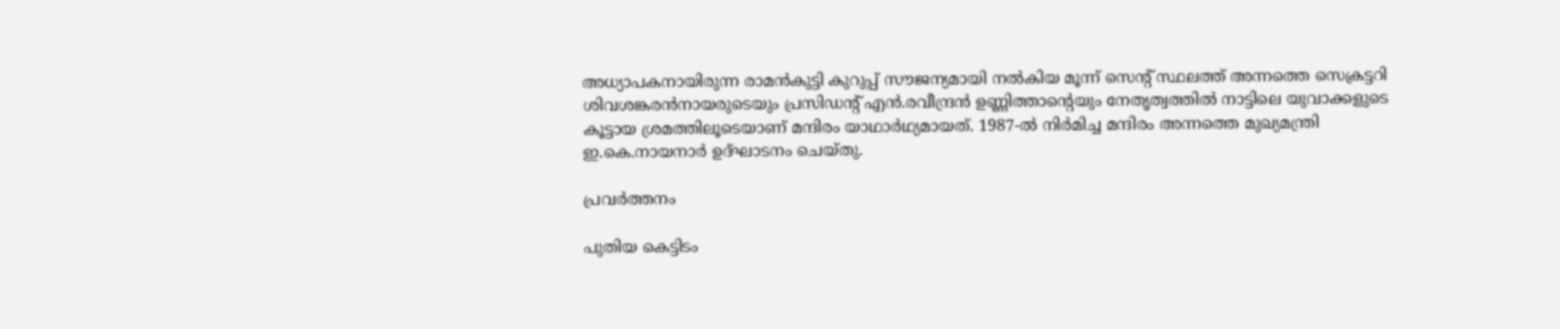അധ്യാപകനായിരുന്ന രാമൻകുട്ടി കുറുപ്പ് സൗജന്യമായി നൽകിയ മൂന്ന്‌ സെന്റ് സ്ഥലത്ത് അന്നത്തെ സെക്രട്ടറി ശിവശങ്കരൻനായരുടെയും പ്രസിഡന്റ് എൻ.രവീന്ദ്രൻ ഉണ്ണിത്താന്റെയും നേതൃത്വത്തിൽ നാട്ടിലെ യുവാക്കളുടെ കൂട്ടായ ശ്രമത്തിലൂടെയാണ് മന്ദിരം യാഥാർഥ്യമായത്. 1987-ൽ നിർമിച്ച മന്ദിരം അന്നത്തെ മുഖ്യമന്ത്രി ഇ.കെ.നായനാർ ഉദ്ഘാടനം ചെയ്തു.

പ്രവർത്തനം

പുതിയ കെട്ടിടം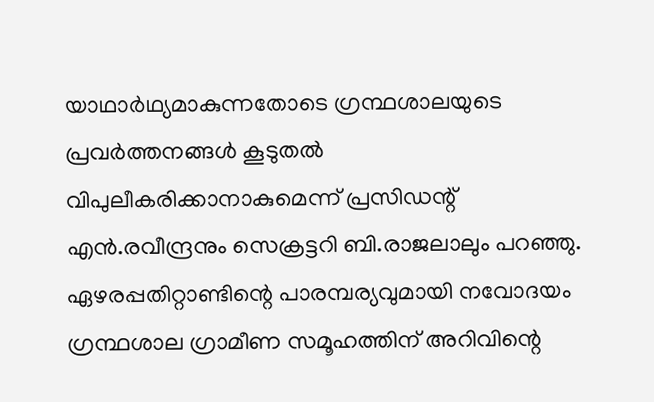യാഥാർഥ്യമാകുന്നതോടെ ഗ്രന്ഥശാലയുടെ പ്രവർത്തനങ്ങൾ കൂടുതൽ വിപുലീകരിക്കാനാകുമെന്ന് പ്രസിഡന്റ് എൻ.രവീന്ദ്രനും സെക്രട്ടറി ബി.രാജലാലും പറഞ്ഞു. ഏഴരപ്പതിറ്റാണ്ടിന്റെ പാരമ്പര്യവുമായി നവോദയം ഗ്രന്ഥശാല ഗ്രാമീണ സമൂഹത്തിന് അറിവിന്റെ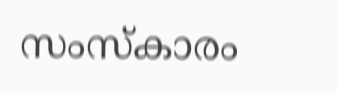സംസ്‌കാരം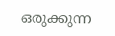ഒരുക്കുന്ന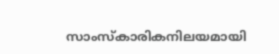സാംസ്‌കാരികനിലയമായി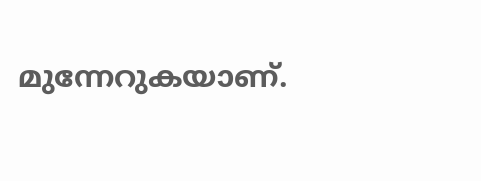മുന്നേറുകയാണ്.